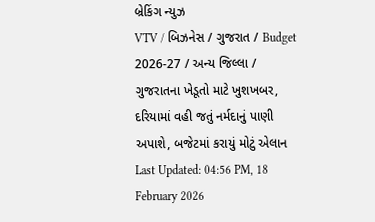બ્રેકિંગ ન્યુઝ
VTV / બિઝનેસ / ગુજરાત / Budget 2026-27 / અન્ય જિલ્લા / ગુજરાતના ખેડૂતો માટે ખુશખબર, દરિયામાં વહી જતું નર્મદાનું પાણી અપાશે, બજેટમાં કરાયું મોટું એલાન
Last Updated: 04:56 PM, 18 February 2026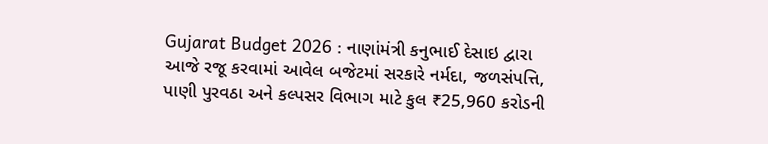Gujarat Budget 2026 : નાણાંમંત્રી કનુભાઈ દેસાઇ દ્વારા આજે રજૂ કરવામાં આવેલ બજેટમાં સરકારે નર્મદા, જળસંપત્તિ, પાણી પુરવઠા અને કલ્પસર વિભાગ માટે કુલ ₹25,960 કરોડની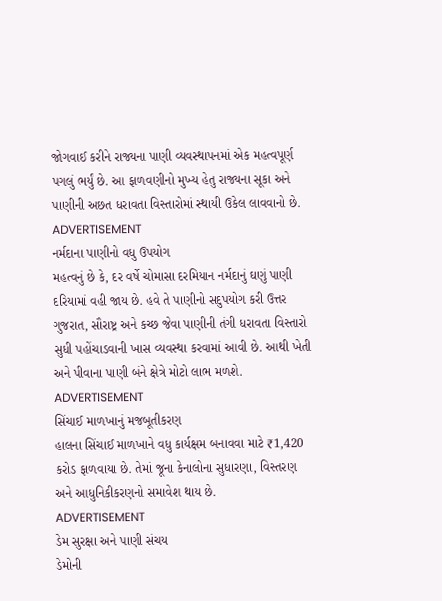જોગવાઈ કરીને રાજ્યના પાણી વ્યવસ્થાપનમાં એક મહત્વપૂર્ણ પગલું ભર્યું છે. આ ફાળવણીનો મુખ્ય હેતુ રાજ્યના સૂકા અને પાણીની અછત ધરાવતા વિસ્તારોમાં સ્થાયી ઉકેલ લાવવાનો છે.
ADVERTISEMENT
નર્મદાના પાણીનો વધુ ઉપયોગ
મહત્વનું છે કે, દર વર્ષે ચોમાસા દરમિયાન નર્મદાનું ઘણું પાણી દરિયામાં વહી જાય છે. હવે તે પાણીનો સદુપયોગ કરી ઉત્તર ગુજરાત, સૌરાષ્ટ્ર અને કચ્છ જેવા પાણીની તંગી ધરાવતા વિસ્તારો સુધી પહોંચાડવાની ખાસ વ્યવસ્થા કરવામાં આવી છે. આથી ખેતી અને પીવાના પાણી બંને ક્ષેત્રે મોટો લાભ મળશે.
ADVERTISEMENT
સિંચાઈ માળખાનું મજબૂતીકરણ
હાલના સિંચાઈ માળખાને વધુ કાર્યક્ષમ બનાવવા માટે ₹1,420 કરોડ ફાળવાયા છે. તેમાં જૂના કેનાલોના સુધારણા, વિસ્તરણ અને આધુનિકીકરણનો સમાવેશ થાય છે.
ADVERTISEMENT
ડેમ સુરક્ષા અને પાણી સંચય
ડેમોની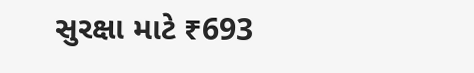સુરક્ષા માટે ₹693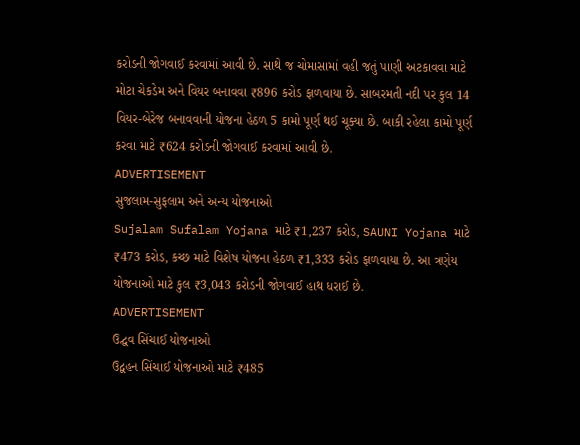કરોડની જોગવાઈ કરવામાં આવી છે. સાથે જ ચોમાસામાં વહી જતું પાણી અટકાવવા માટે મોટા ચેકડેમ અને વિયર બનાવવા ₹896 કરોડ ફાળવાયા છે. સાબરમતી નદી પર કુલ 14 વિયર-બેરેજ બનાવવાની યોજના હેઠળ 5 કામો પૂર્ણ થઈ ચૂક્યા છે. બાકી રહેલા કામો પૂર્ણ કરવા માટે ₹624 કરોડની જોગવાઈ કરવામાં આવી છે.
ADVERTISEMENT
સુજલામ-સુફલામ અને અન્ય યોજનાઓ
Sujalam Sufalam Yojana માટે ₹1,237 કરોડ, SAUNI Yojana માટે ₹473 કરોડ, કચ્છ માટે વિશેષ યોજના હેઠળ ₹1,333 કરોડ ફાળવાયા છે. આ ત્રણેય યોજનાઓ માટે કુલ ₹3,043 કરોડની જોગવાઈ હાથ ધરાઈ છે.
ADVERTISEMENT
ઉદ્ઘવ સિંચાઈ યોજનાઓ
ઉદ્વહન સિંચાઈ યોજનાઓ માટે ₹485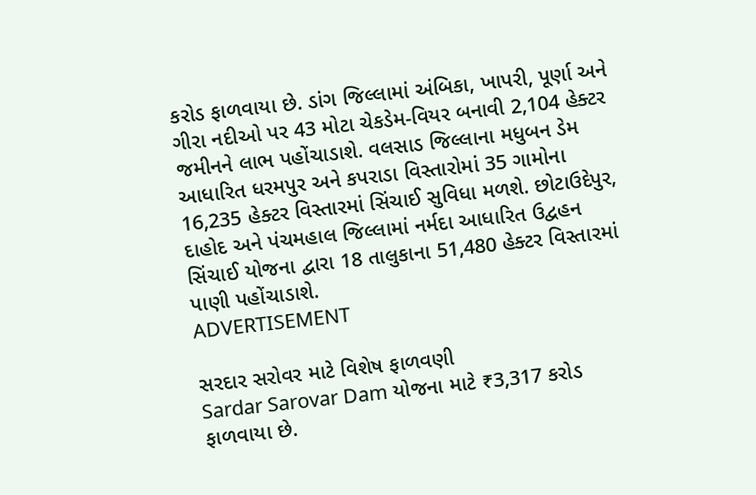કરોડ ફાળવાયા છે. ડાંગ જિલ્લામાં અંબિકા, ખાપરી, પૂર્ણા અને ગીરા નદીઓ પર 43 મોટા ચેકડેમ-વિયર બનાવી 2,104 હેક્ટર જમીનને લાભ પહોંચાડાશે. વલસાડ જિલ્લાના મધુબન ડેમ આધારિત ધરમપુર અને કપરાડા વિસ્તારોમાં 35 ગામોના 16,235 હેક્ટર વિસ્તારમાં સિંચાઈ સુવિધા મળશે. છોટાઉદેપુર, દાહોદ અને પંચમહાલ જિલ્લામાં નર્મદા આધારિત ઉદ્વહન સિંચાઈ યોજના દ્વારા 18 તાલુકાના 51,480 હેક્ટર વિસ્તારમાં પાણી પહોંચાડાશે.
ADVERTISEMENT

સરદાર સરોવર માટે વિશેષ ફાળવણી
Sardar Sarovar Dam યોજના માટે ₹3,317 કરોડ ફાળવાયા છે.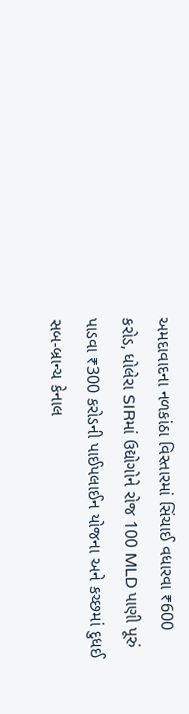અમદાવાદના નળકાંઠા વિસ્તારમાં સિંચાઈ વધારવા ₹600 કરોડ, ધોલેરા SIRમાં ઉદ્યોગોને રોજ 100 MLD પાણી પૂરું પાડવા ₹300 કરોડની પાઈપલાઈન યોજના અને કચ્છમાં દુધઈ સબ-બ્રાન્ચ કેનાલ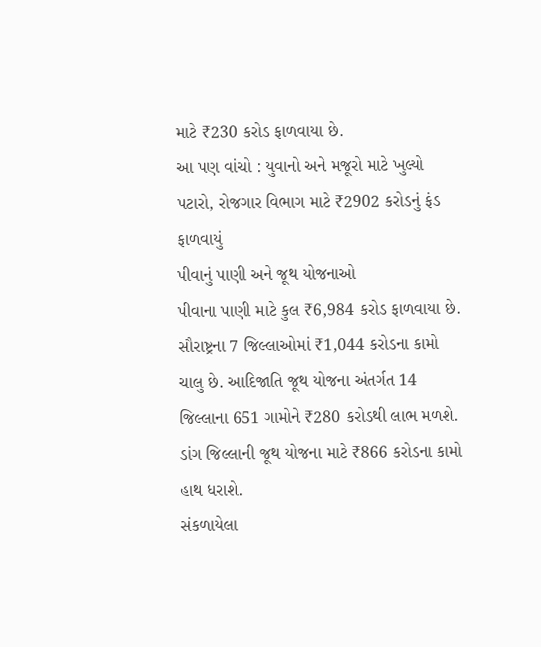માટે ₹230 કરોડ ફાળવાયા છે.
આ પણ વાંચો : યુવાનો અને મજૂરો માટે ખુલ્યો પટારો, રોજગાર વિભાગ માટે ₹2902 કરોડનું ફંડ ફાળવાયું
પીવાનું પાણી અને જૂથ યોજનાઓ
પીવાના પાણી માટે કુલ ₹6,984 કરોડ ફાળવાયા છે. સૌરાષ્ટ્રના 7 જિલ્લાઓમાં ₹1,044 કરોડના કામો ચાલુ છે. આદિજાતિ જૂથ યોજના અંતર્ગત 14 જિલ્લાના 651 ગામોને ₹280 કરોડથી લાભ મળશે. ડાંગ જિલ્લાની જૂથ યોજના માટે ₹866 કરોડના કામો હાથ ધરાશે.
સંકળાયેલા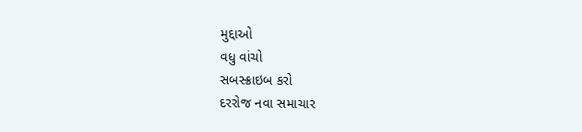મુદ્દાઓ
વધુ વાંચો
સબસ્ક્રાઇબ કરો
દરરોજ નવા સમાચાર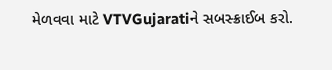મેળવવા માટે VTVGujaratiને સબસ્ક્રાઈબ કરો.